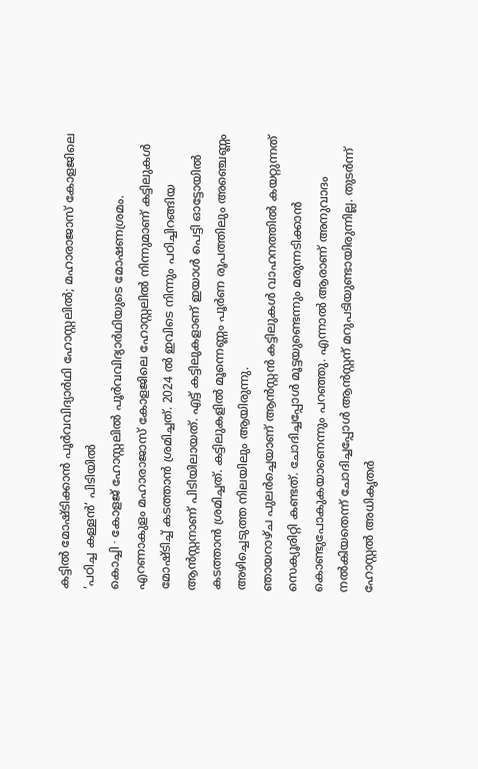കട്ടിൽ മോഷ്ടിക്കാൻ പൂർവവിദ്യാർഥി ഹോസ്റ്റലിൽ; മഹാരാജാസ് കോളജിലെ ‘പഠിച്ച കള്ളൻ’ പിടിയിൽ
കൊച്ചി ∙ കോളജ് ഹോസ്റ്റലിൽ പൂർവവിദ്യാർഥിയുടെ മോഷണശ്രമം. എറണാകുളം മഹാരാജാസ് കോളജിലെ ഹോസ്റ്റലിൽ നിന്നുമാണ് കട്ടിലുകൾ മോഷ്ടിച്ച് കടത്താൻ ശ്രമിച്ചത്. 2024 ൽ ഇവിടെ നിന്നും പഠിച്ചിറങ്ങിയ ആൻസ്റ്റനാണ് പിടിയിലായത്. എട്ട് കട്ടിലുകളാണ് ഇയാൾ പെട്ടി ഓട്ടോയിൽ കടത്താൻ ശ്രമിച്ചത്. കട്ടിലുകളിൽ മൂന്നെണ്ണം പൂർണ രൂപത്തിലും അഞ്ചെണ്ണം അഴിച്ചെടുത്ത നിലയിലും ആയിരുന്നു.
ഞായറാഴ്ച പുലർച്ചെയാണ് ആൻസ്റ്റൻ കട്ടിലുകൾ വാഹനത്തിൽ കയറ്റുന്നത് സെക്യൂരിറ്റി കണ്ടത്. ചോദിച്ചപ്പോൾ മൂട്ടയുണ്ടെന്നും മരുന്നടിക്കാൻ കൊണ്ടുപോകുകയാണെന്നും പറഞ്ഞു. എന്നാൽ ആരാണ് അനുവാദം നൽകിയതെന്ന് ചോദിച്ചപ്പോൾ ആൻസ്റ്റന് മറുപടിയുണ്ടായിരുന്നില്ല. തുടർന്ന് ഹോസ്റ്റൽ അധികൃതർ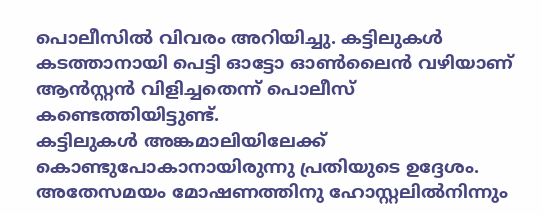പൊലീസിൽ വിവരം അറിയിച്ചു. കട്ടിലുകൾ കടത്താനായി പെട്ടി ഓട്ടോ ഓൺലൈൻ വഴിയാണ് ആൻസ്റ്റൻ വിളിച്ചതെന്ന് പൊലീസ് കണ്ടെത്തിയിട്ടുണ്ട്.
കട്ടിലുകൾ അങ്കമാലിയിലേക്ക് കൊണ്ടുപോകാനായിരുന്നു പ്രതിയുടെ ഉദ്ദേശം. അതേസമയം മോഷണത്തിനു ഹോസ്റ്റലിൽനിന്നും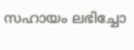സഹായം ലഭിച്ചോ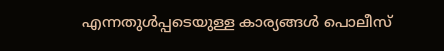എന്നതുൾപ്പടെയുള്ള കാര്യങ്ങൾ പൊലീസ്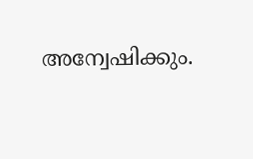അന്വേഷിക്കും.